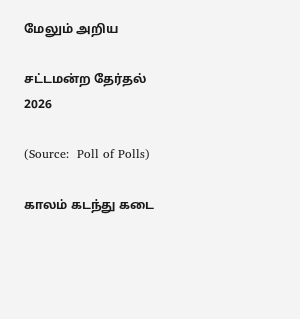மேலும் அறிய

சட்டமன்ற தேர்தல் 2026

(Source:  Poll of Polls)

காலம் கடந்து கடை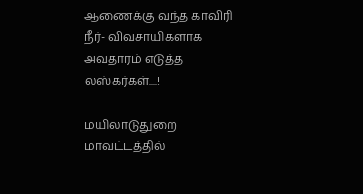ஆணைக்கு வந்த காவிரி நீர்- விவசாயிகளாக அவதாரம் எடுத்த லஸ்கர்கள்....!

மயிலாடுதுறை மாவட்டத்தில்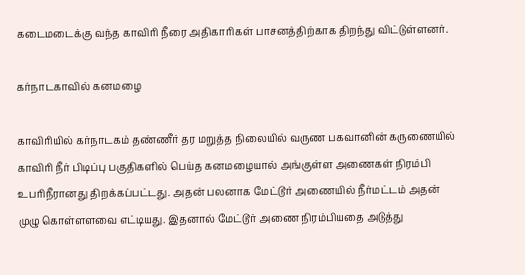கடைமடைக்கு வந்த காவிரி நீரை அதிகாரிகள் பாசனத்திற்காக திறந்து விட்டுள்ளனர்.

கர்நாடகாவில் கனமழை

காவிரியில் கர்நாடகம் தண்ணீர் தர மறுத்த நிலையில் வருண பகவானின் கருணையில் காவிரி நீர் பிடிப்பு பகுதிகளில் பெய்த கனமழையால் அங்குள்ள அணைகள் நிரம்பி உபரிநீரானது திறக்கப்பட்டது. அதன் பலனாக மேட்டூர் அணையில் நீர்மட்டம் அதன் முழு கொள்ளளவை எட்டியது. இதனால் மேட்டூர் அணை நிரம்பியதை அடுத்து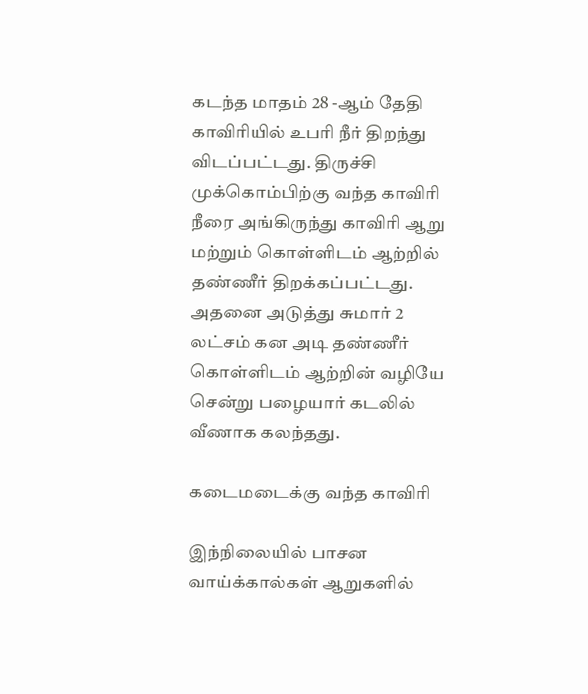கடந்த மாதம் 28 -ஆம் தேதி காவிரியில் உபரி நீர் திறந்து விடப்பட்டது. திருச்சி முக்கொம்பிற்கு வந்த காவிரி நீரை அங்கிருந்து காவிரி ஆறு மற்றும் கொள்ளிடம் ஆற்றில் தண்ணீர் திறக்கப்பட்டது. அதனை அடுத்து சுமார் 2 லட்சம் கன அடி தண்ணீர் கொள்ளிடம் ஆற்றின் வழியே சென்று பழையார் கடலில் வீணாக கலந்தது.

கடைமடைக்கு வந்த காவிரி

இந்நிலையில் பாசன வாய்க்கால்கள் ஆறுகளில்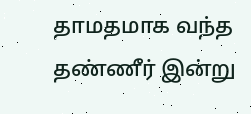தாமதமாக வந்த தண்ணீர் இன்று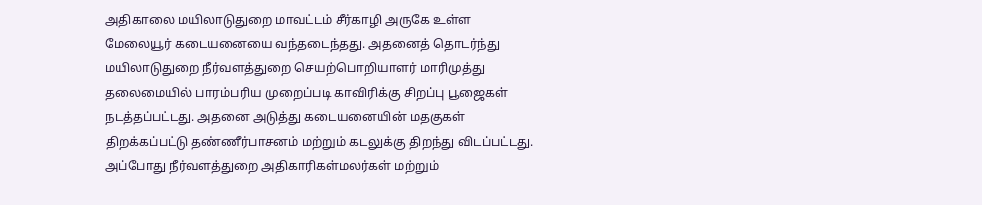அதிகாலை மயிலாடுதுறை மாவட்டம் சீர்காழி அருகே உள்ள மேலையூர் கடையனையை வந்தடைந்தது. அதனைத் தொடர்ந்து மயிலாடுதுறை நீர்வளத்துறை செயற்பொறியாளர் மாரிமுத்து தலைமையில் பாரம்பரிய முறைப்படி காவிரிக்கு சிறப்பு பூஜைகள் நடத்தப்பட்டது. அதனை அடுத்து கடையனையின் மதகுகள் திறக்கப்பட்டு தண்ணீர்பாசனம் மற்றும் கடலுக்கு திறந்து விடப்பட்டது. அப்போது நீர்வளத்துறை அதிகாரிகள்மலர்கள் மற்றும்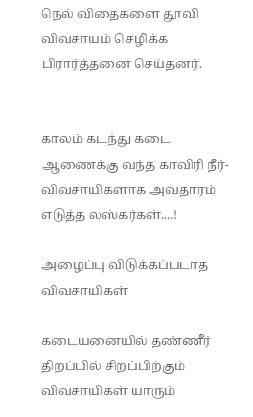நெல் விதைகளை தூவி விவசாயம் செழிக்க பிரார்த்தனை செய்தனர்.


காலம் கடந்து கடை ஆணைக்கு வந்த காவிரி நீர்- விவசாயிகளாக அவதாரம் எடுத்த லஸ்கர்கள்....!

அழைப்பு விடுக்கப்படாத விவசாயிகள்

கடையனையில் தண்ணீர் திறப்பில் சிறப்பிற்கும் விவசாயிகள் யாரும்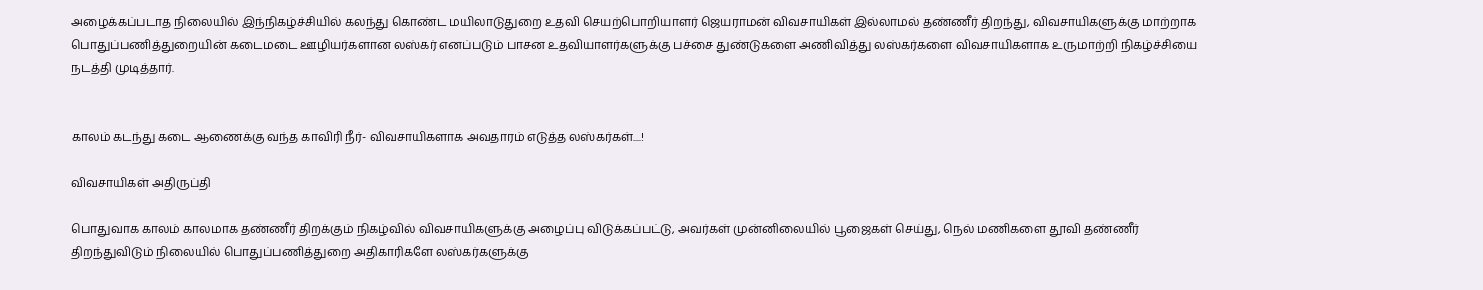அழைக்கப்படாத நிலையில் இந்நிகழ்ச்சியில் கலந்து கொண்ட மயிலாடுதுறை உதவி செயற்பொறியாளர் ஜெயராமன் விவசாயிகள் இல்லாமல் தண்ணீர் திறந்து, விவசாயிகளுக்கு மாற்றாக பொதுப்பணித்துறையின் கடைமடை ஊழியர்களான லஸ்கர் எனப்படும் பாசன உதவியாளர்களுக்கு பச்சை துண்டுகளை அணிவித்து லஸ்கர்களை விவசாயிகளாக உருமாற்றி நிகழ்ச்சியை நடத்தி முடித்தார்.


காலம் கடந்து கடை ஆணைக்கு வந்த காவிரி நீர்- விவசாயிகளாக அவதாரம் எடுத்த லஸ்கர்கள்....!

விவசாயிகள் அதிருப்தி

பொதுவாக காலம் காலமாக தண்ணீர் திறக்கும் நிகழ்வில் விவசாயிகளுக்கு அழைப்பு விடுக்கப்பட்டு, அவர்கள் முன்னிலையில் பூஜைகள் செய்து, நெல் மணிகளை தூவி தண்ணீர் திறந்துவிடும் நிலையில் பொதுப்பணித்துறை அதிகாரிகளே லஸ்கர்களுக்கு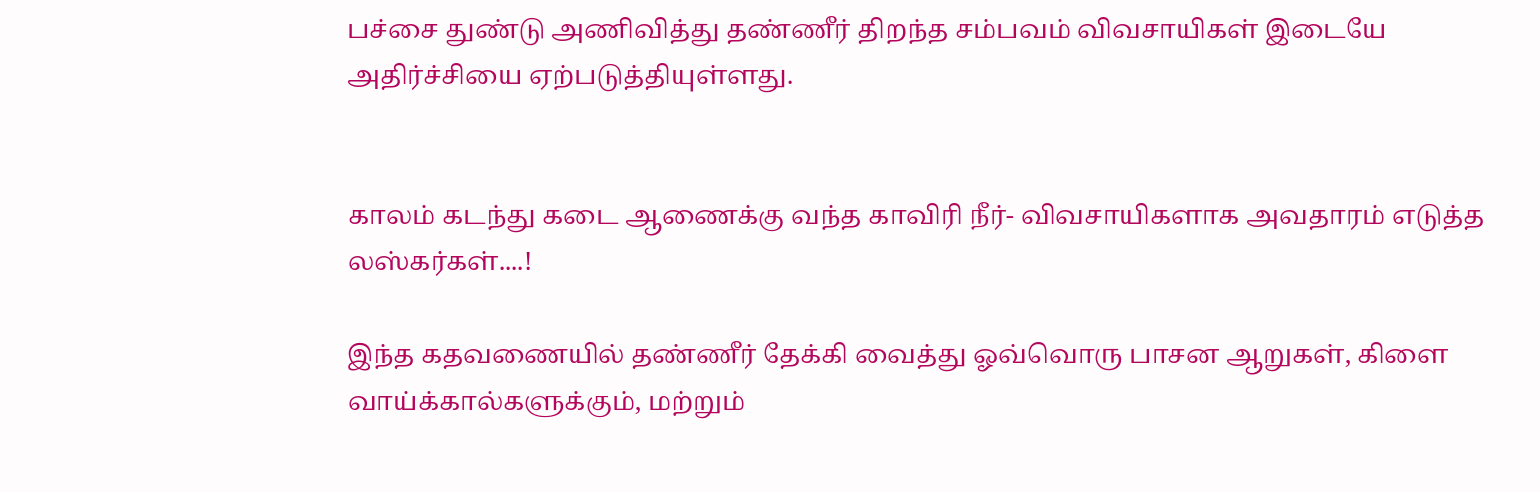பச்சை துண்டு அணிவித்து தண்ணீர் திறந்த சம்பவம் விவசாயிகள் இடையே அதிர்ச்சியை ஏற்படுத்தியுள்ளது.


காலம் கடந்து கடை ஆணைக்கு வந்த காவிரி நீர்- விவசாயிகளாக அவதாரம் எடுத்த லஸ்கர்கள்....!

இந்த கதவணையில் தண்ணீர் தேக்கி வைத்து ஓவ்வொரு பாசன ஆறுகள், கிளை வாய்க்கால்களுக்கும், மற்றும்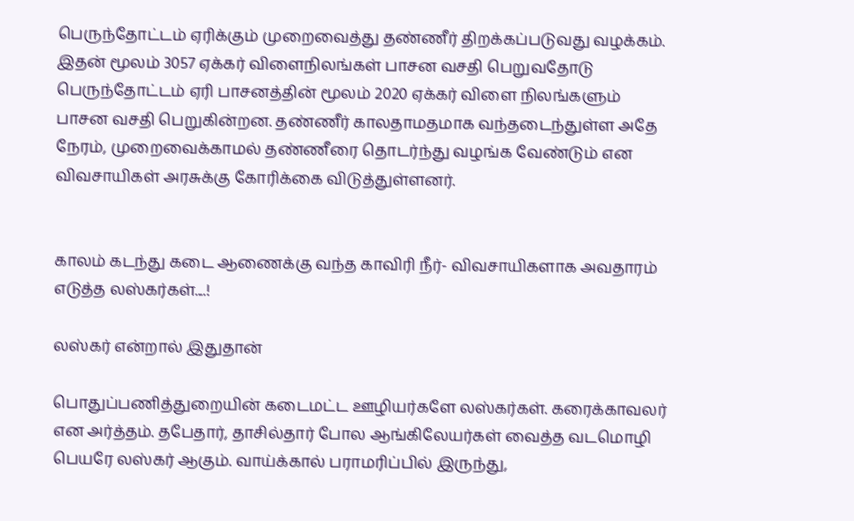பெருந்தோட்டம் ஏரிக்கும் முறைவைத்து தண்ணீர் திறக்கப்படுவது வழக்கம். இதன் மூலம் 3057 ஏக்கர் விளைநிலங்கள் பாசன வசதி பெறுவதோடு பெருந்தோட்டம் ஏரி பாசனத்தின் மூலம் 2020 ஏக்கர் விளை நிலங்களும் பாசன வசதி பெறுகின்றன. தண்ணீர் காலதாமதமாக வந்தடைந்துள்ள அதே நேரம், முறைவைக்காமல் தண்ணீரை தொடர்ந்து வழங்க வேண்டும் என விவசாயிகள் அரசுக்கு கோரிக்கை விடுத்துள்ளனர்.


காலம் கடந்து கடை ஆணைக்கு வந்த காவிரி நீர்- விவசாயிகளாக அவதாரம் எடுத்த லஸ்கர்கள்....!

லஸ்கர் என்றால் இதுதான்

பொதுப்பணித்துறையின் கடைமட்ட ஊழியர்களே லஸ்கர்கள். கரைக்காவலர் என அர்த்தம். தபேதார், தாசில்தார் போல ஆங்கிலேயர்கள் வைத்த வடமொழி பெயரே லஸ்கர் ஆகும். வாய்க்கால் பராமரிப்பில் இருந்து,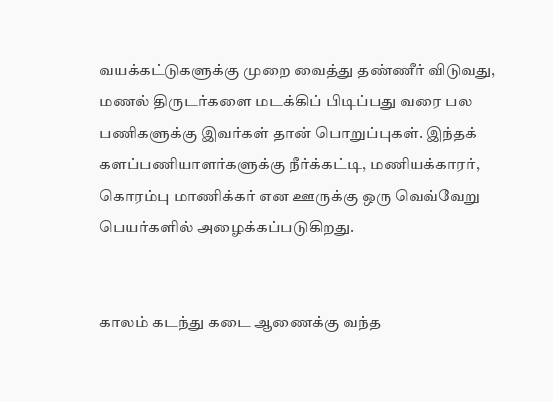வயக்கட்டுகளுக்கு முறை வைத்து தண்ணீர் விடுவது, மணல் திருடர்களை மடக்கிப் பிடிப்பது வரை பல பணிகளுக்கு இவர்கள் தான் பொறுப்புகள். இந்தக் களப்பணியாளர்களுக்கு நீர்க்கட்டி, மணியக்காரர், கொரம்பு மாணிக்கர் என ஊருக்கு ஒரு வெவ்வேறு பெயர்களில் அழைக்கப்படுகிறது.


காலம் கடந்து கடை ஆணைக்கு வந்த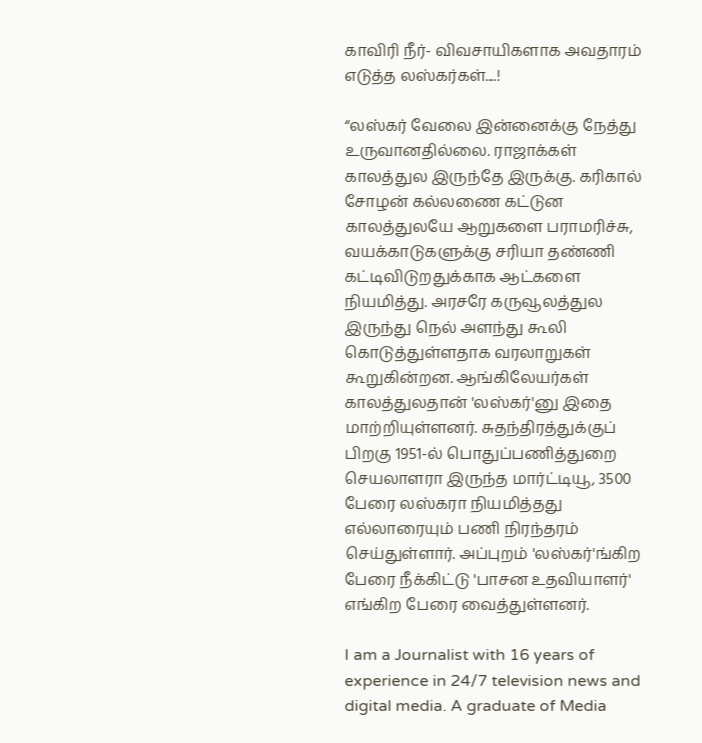காவிரி நீர்- விவசாயிகளாக அவதாரம் எடுத்த லஸ்கர்கள்....!

“லஸ்கர் வேலை இன்னைக்கு நேத்து உருவானதில்லை. ராஜாக்கள் காலத்துல இருந்தே இருக்கு. கரிகால் சோழன் கல்லணை கட்டுன காலத்துலயே ஆறுகளை பராமரிச்சு, வயக்காடுகளுக்கு சரியா தண்ணி கட்டிவிடுறதுக்காக ஆட்களை நியமித்து. அரசரே கருவூலத்துல இருந்து நெல் அளந்து கூலி கொடுத்துள்ளதாக வரலாறுகள் கூறுகின்றன. ஆங்கிலேயர்கள் காலத்துலதான் 'லஸ்கர்'னு இதை மாற்றியுள்ளனர். சுதந்திரத்துக்குப் பிறகு 1951-ல் பொதுப்பணித்துறை செயலாளரா இருந்த மார்ட்டியூ, 3500 பேரை லஸ்கரா நியமித்தது எல்லாரையும் பணி நிரந்தரம் செய்துள்ளார். அப்புறம் 'லஸ்கர்'ங்கிற பேரை நீக்கிட்டு 'பாசன உதவியாளர்' எங்கிற பேரை வைத்துள்ளனர்.

I am a Journalist with 16 years of experience in 24/7 television news and digital media. A graduate of Media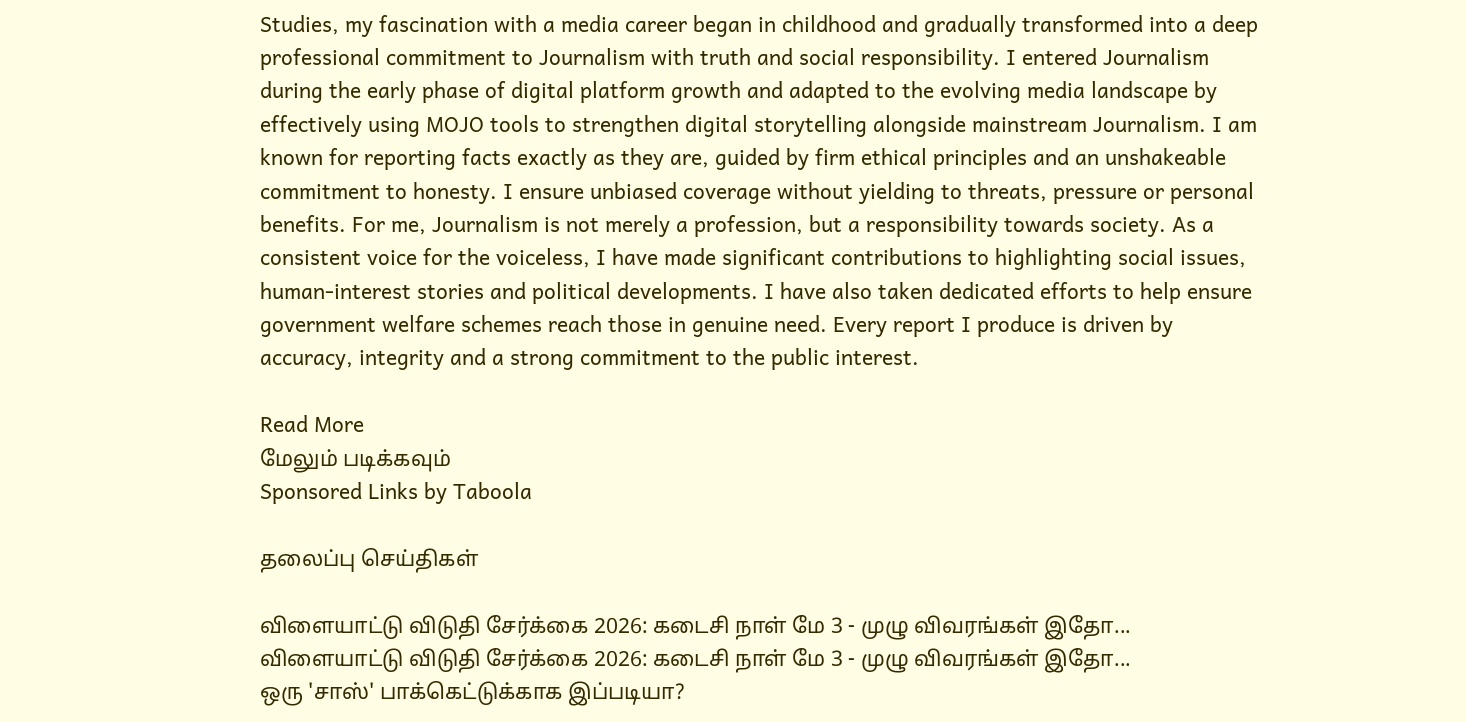Studies, my fascination with a media career began in childhood and gradually transformed into a deep professional commitment to Journalism with truth and social responsibility. I entered Journalism during the early phase of digital platform growth and adapted to the evolving media landscape by effectively using MOJO tools to strengthen digital storytelling alongside mainstream Journalism. I am known for reporting facts exactly as they are, guided by firm ethical principles and an unshakeable commitment to honesty. I ensure unbiased coverage without yielding to threats, pressure or personal benefits. For me, Journalism is not merely a profession, but a responsibility towards society. As a consistent voice for the voiceless, I have made significant contributions to highlighting social issues, human-interest stories and political developments. I have also taken dedicated efforts to help ensure government welfare schemes reach those in genuine need. Every report I produce is driven by accuracy, integrity and a strong commitment to the public interest.

Read More
மேலும் படிக்கவும்
Sponsored Links by Taboola

தலைப்பு செய்திகள்

விளையாட்டு விடுதி சேர்க்கை 2026: கடைசி நாள் மே 3 - முழு விவரங்கள் இதோ...
விளையாட்டு விடுதி சேர்க்கை 2026: கடைசி நாள் மே 3 - முழு விவரங்கள் இதோ...
ஒரு 'சாஸ்' பாக்கெட்டுக்காக இப்படியா?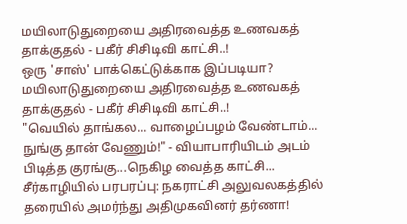மயிலாடுதுறையை அதிரவைத்த உணவகத் தாக்குதல் - பகீர் சிசிடிவி காட்சி..!
ஒரு 'சாஸ்' பாக்கெட்டுக்காக இப்படியா? மயிலாடுதுறையை அதிரவைத்த உணவகத் தாக்குதல் - பகீர் சிசிடிவி காட்சி..!
"வெயில் தாங்கல... வாழைப்பழம் வேண்டாம்... நுங்கு தான் வேணும்!" - வியாபாரியிடம் அடம் பிடித்த குரங்கு...நெகிழ வைத்த காட்சி...
சீர்காழியில் பரபரப்பு: நகராட்சி அலுவலகத்தில் தரையில் அமர்ந்து அதிமுகவினர் தர்ணா!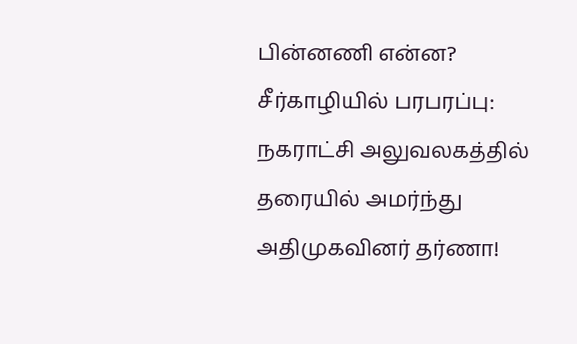பின்னணி என்ன?
சீர்காழியில் பரபரப்பு: நகராட்சி அலுவலகத்தில் தரையில் அமர்ந்து அதிமுகவினர் தர்ணா!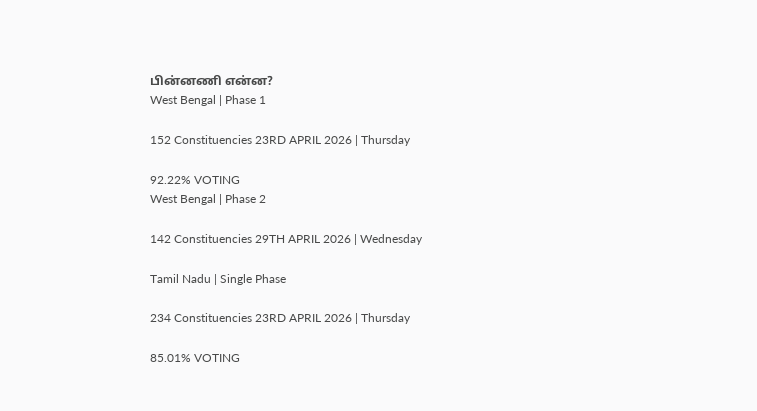பின்னணி என்ன?
West Bengal | Phase 1

152 Constituencies 23RD APRIL 2026 | Thursday

92.22% VOTING
West Bengal | Phase 2

142 Constituencies 29TH APRIL 2026 | Wednesday

Tamil Nadu | Single Phase

234 Constituencies 23RD APRIL 2026 | Thursday

85.01% VOTING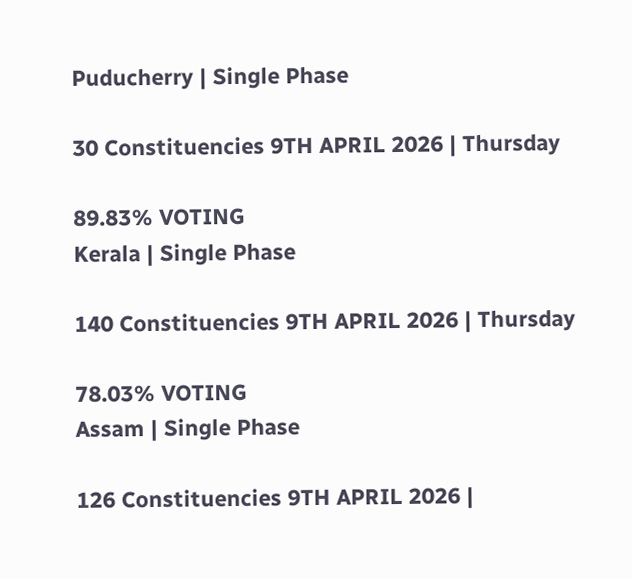Puducherry | Single Phase

30 Constituencies 9TH APRIL 2026 | Thursday

89.83% VOTING
Kerala | Single Phase

140 Constituencies 9TH APRIL 2026 | Thursday

78.03% VOTING
Assam | Single Phase

126 Constituencies 9TH APRIL 2026 |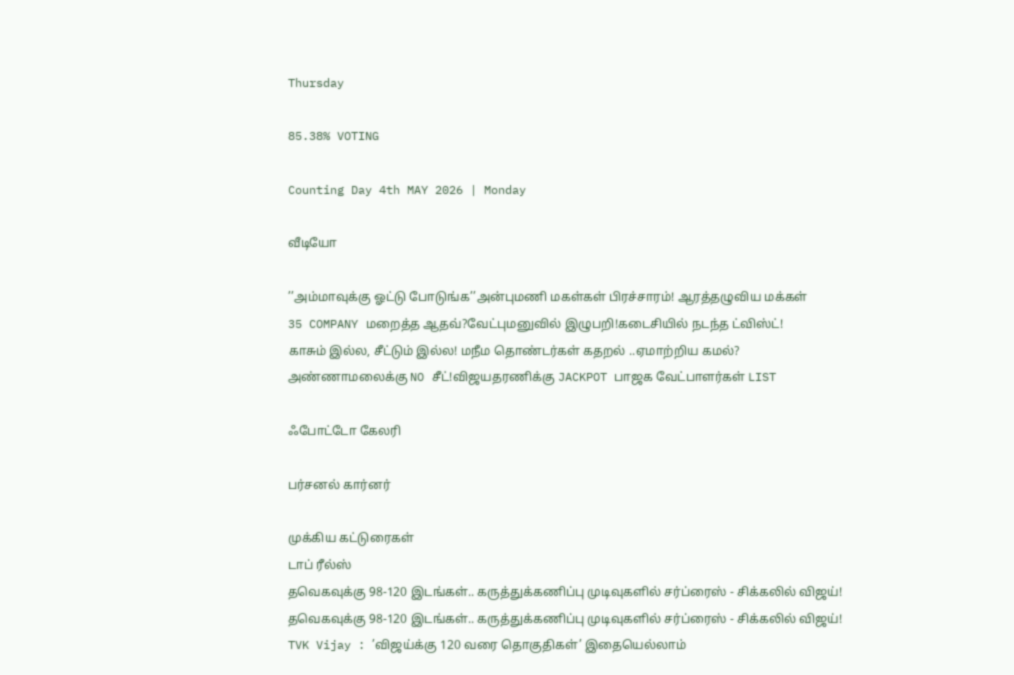Thursday

85.38% VOTING

Counting Day 4th MAY 2026 | Monday

வீடியோ

’’அம்மாவுக்கு ஓட்டு போடுங்க’’அன்புமணி மகள்கள் பிரச்சாரம்! ஆரத்தழுவிய மக்கள்
35 COMPANY மறைத்த ஆதவ்?வேட்புமனுவில் இழுபறி!கடைசியில் நடந்த ட்விஸ்ட்!
காசும் இல்ல, சீட்டும் இல்ல! மநீம தொண்டர்கள் கதறல் ..ஏமாற்றிய கமல்?
அண்ணாமலைக்கு NO சீட்!விஜயதரணிக்கு JACKPOT பாஜக வேட்பாளர்கள் LIST

ஃபோட்டோ கேலரி

பர்சனல் கார்னர்

முக்கிய கட்டுரைகள்
டாப் ரீல்ஸ்
தவெகவுக்கு 98-120 இடங்கள்.. கருத்துக்கணிப்பு முடிவுகளில் சர்ப்ரைஸ் - சிக்கலில் விஜய்!
தவெகவுக்கு 98-120 இடங்கள்.. கருத்துக்கணிப்பு முடிவுகளில் சர்ப்ரைஸ் - சிக்கலில் விஜய்!
TVK Vijay : ’விஜய்க்கு 120 வரை தொகுதிகள்’ இதையெல்லாம்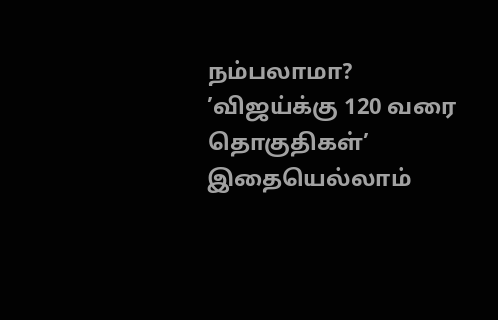நம்பலாமா?
’விஜய்க்கு 120 வரை தொகுதிகள்’ இதையெல்லாம்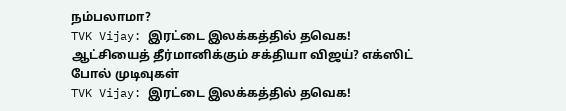நம்பலாமா?
TVK Vijay: இரட்டை இலக்கத்தில் தவெக! ஆட்சியைத் தீர்மானிக்கும் சக்தியா விஜய்? எக்ஸிட் போல் முடிவுகள்
TVK Vijay: இரட்டை இலக்கத்தில் தவெக!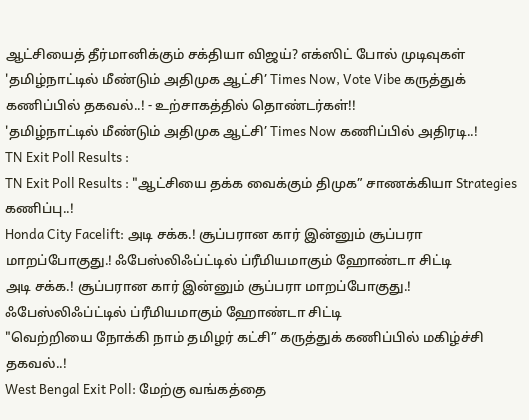ஆட்சியைத் தீர்மானிக்கும் சக்தியா விஜய்? எக்ஸிட் போல் முடிவுகள்
'தமிழ்நாட்டில் மீண்டும் அதிமுக ஆட்சி’ Times Now, Vote Vibe கருத்துக் கணிப்பில் தகவல்..! - உற்சாகத்தில் தொண்டர்கள்!!
'தமிழ்நாட்டில் மீண்டும் அதிமுக ஆட்சி’ Times Now கணிப்பில் அதிரடி..!
TN Exit Poll Results :
TN Exit Poll Results : "ஆட்சியை தக்க வைக்கும் திமுக” சாணக்கியா Strategies கணிப்பு..!
Honda City Facelift: அடி சக்க.! சூப்பரான கார் இன்னும் சூப்பரா மாறப்போகுது.! ஃபேஸ்லிஃப்ட்டில் ப்ரீமியமாகும் ஹோண்டா சிட்டி
அடி சக்க.! சூப்பரான கார் இன்னும் சூப்பரா மாறப்போகுது.! ஃபேஸ்லிஃப்ட்டில் ப்ரீமியமாகும் ஹோண்டா சிட்டி
"வெற்றியை நோக்கி நாம் தமிழர் கட்சி” கருத்துக் கணிப்பில் மகிழ்ச்சி தகவல்..!
West Bengal Exit Poll: மேற்கு வங்கத்தை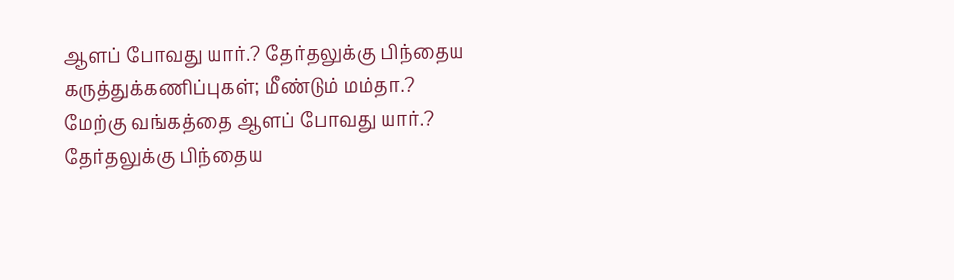ஆளப் போவது யார்.? தேர்தலுக்கு பிந்தைய கருத்துக்கணிப்புகள்; மீண்டும் மம்தா.?
மேற்கு வங்கத்தை ஆளப் போவது யார்.? தேர்தலுக்கு பிந்தைய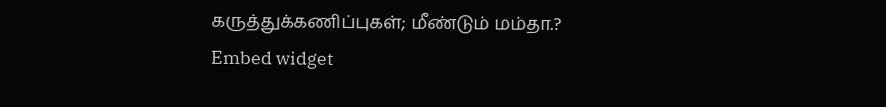கருத்துக்கணிப்புகள்; மீண்டும் மம்தா.?
Embed widget